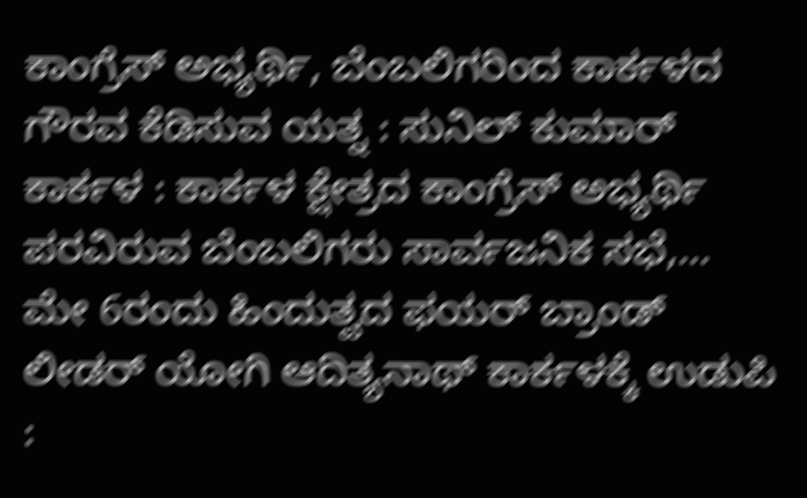ಕಾಂಗ್ರೆಸ್ ಅಭ್ಯರ್ಥಿ, ಬೆಂಬಲಿಗರಿಂದ ಕಾರ್ಕಳದ ಗೌರವ ಕೆಡಿಸುವ ಯತ್ನ : ಸುನಿಲ್ ಕುಮಾರ್ ಕಾರ್ಕಳ : ಕಾರ್ಕಳ ಕ್ಷೇತ್ರದ ಕಾಂಗ್ರೆಸ್ ಅಭ್ಯರ್ಥಿ ಪರವಿರುವ ಬೆಂಬಲಿಗರು ಸಾರ್ವಜನಿಕ ಸಭೆ,…
ಮೇ 6ರಂದು ಹಿಂದುತ್ವದ ಫಯರ್ ಬ್ರಾಂಡ್ ಲೀಡರ್ ಯೋಗಿ ಆದಿತ್ಯನಾಥ್ ಕಾರ್ಕಳಕ್ಕೆ ಉಡುಪಿ :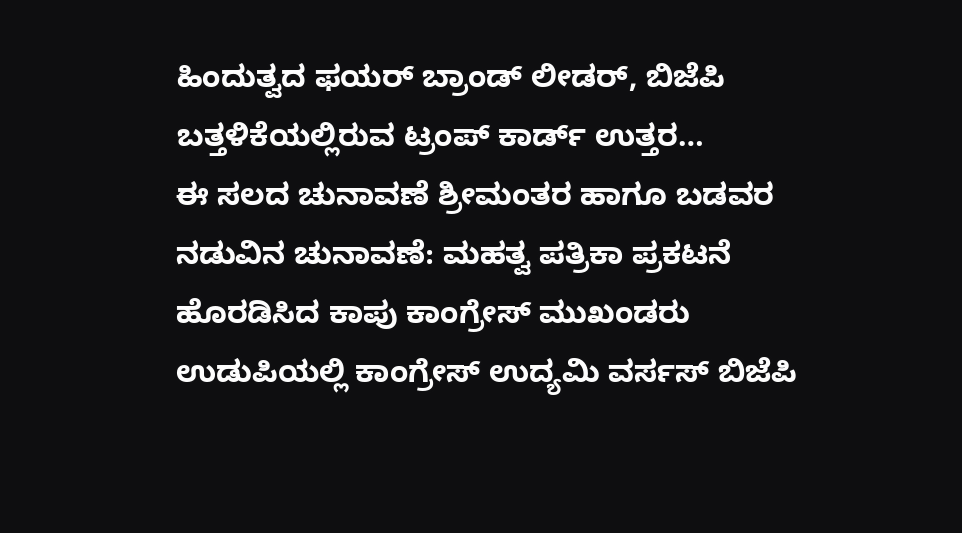ಹಿಂದುತ್ವದ ಫಯರ್ ಬ್ರಾಂಡ್ ಲೀಡರ್, ಬಿಜೆಪಿ ಬತ್ತಳಿಕೆಯಲ್ಲಿರುವ ಟ್ರಂಪ್ ಕಾರ್ಡ್ ಉತ್ತರ…
ಈ ಸಲದ ಚುನಾವಣೆ ಶ್ರೀಮಂತರ ಹಾಗೂ ಬಡವರ ನಡುವಿನ ಚುನಾವಣೆ: ಮಹತ್ವ ಪತ್ರಿಕಾ ಪ್ರಕಟನೆ ಹೊರಡಿಸಿದ ಕಾಪು ಕಾಂಗ್ರೇಸ್ ಮುಖಂಡರು
ಉಡುಪಿಯಲ್ಲಿ ಕಾಂಗ್ರೇಸ್ ಉದ್ಯಮಿ ವರ್ಸಸ್ ಬಿಜೆಪಿ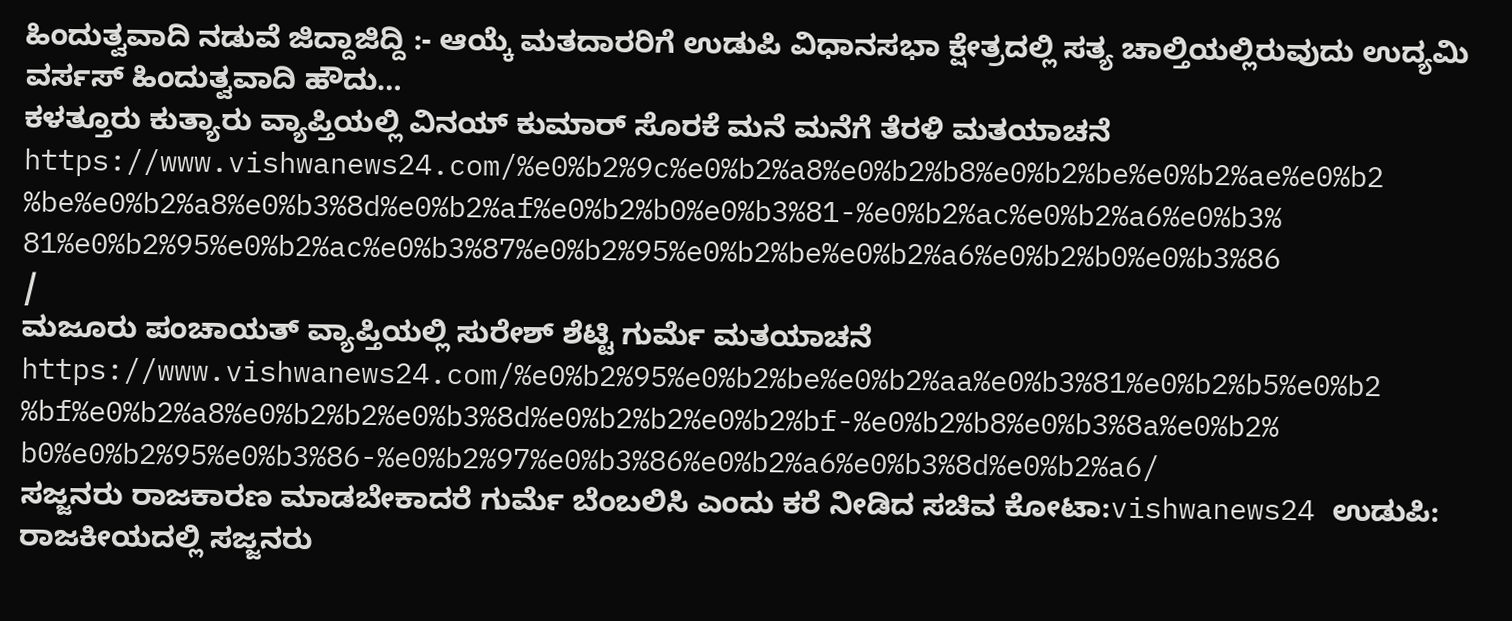ಹಿಂದುತ್ವವಾದಿ ನಡುವೆ ಜಿದ್ದಾಜಿದ್ದಿ :- ಆಯ್ಕೆ ಮತದಾರರಿಗೆ ಉಡುಪಿ ವಿಧಾನಸಭಾ ಕ್ಷೇತ್ರದಲ್ಲಿ ಸತ್ಯ ಚಾಲ್ತಿಯಲ್ಲಿರುವುದು ಉದ್ಯಮಿ ವರ್ಸಸ್ ಹಿಂದುತ್ವವಾದಿ ಹೌದು…
ಕಳತ್ತೂರು ಕುತ್ಯಾರು ವ್ಯಾಪ್ತಿಯಲ್ಲಿ ವಿನಯ್ ಕುಮಾರ್ ಸೊರಕೆ ಮನೆ ಮನೆಗೆ ತೆರಳಿ ಮತಯಾಚನೆ https://www.vishwanews24.com/%e0%b2%9c%e0%b2%a8%e0%b2%b8%e0%b2%be%e0%b2%ae%e0%b2%be%e0%b2%a8%e0%b3%8d%e0%b2%af%e0%b2%b0%e0%b3%81-%e0%b2%ac%e0%b2%a6%e0%b3%81%e0%b2%95%e0%b2%ac%e0%b3%87%e0%b2%95%e0%b2%be%e0%b2%a6%e0%b2%b0%e0%b3%86/
ಮಜೂರು ಪಂಚಾಯತ್ ವ್ಯಾಪ್ತಿಯಲ್ಲಿ ಸುರೇಶ್ ಶೆಟ್ಟಿ ಗುರ್ಮೆ ಮತಯಾಚನೆ https://www.vishwanews24.com/%e0%b2%95%e0%b2%be%e0%b2%aa%e0%b3%81%e0%b2%b5%e0%b2%bf%e0%b2%a8%e0%b2%b2%e0%b3%8d%e0%b2%b2%e0%b2%bf-%e0%b2%b8%e0%b3%8a%e0%b2%b0%e0%b2%95%e0%b3%86-%e0%b2%97%e0%b3%86%e0%b2%a6%e0%b3%8d%e0%b2%a6/
ಸಜ್ಜನರು ರಾಜಕಾರಣ ಮಾಡಬೇಕಾದರೆ ಗುರ್ಮೆ ಬೆಂಬಲಿಸಿ ಎಂದು ಕರೆ ನೀಡಿದ ಸಚಿವ ಕೋಟಾ:vishwanews24 ಉಡುಪಿ: ರಾಜಕೀಯದಲ್ಲಿ ಸಜ್ಜನರು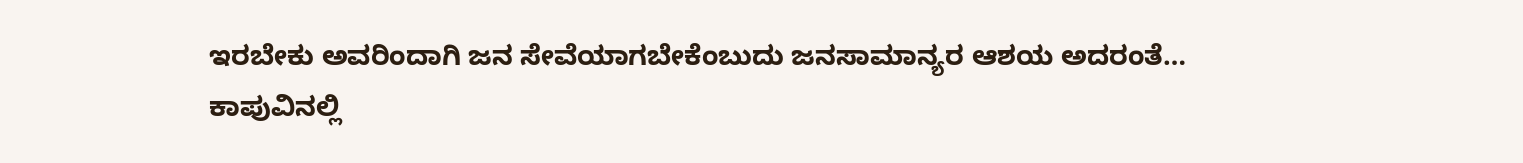ಇರಬೇಕು ಅವರಿಂದಾಗಿ ಜನ ಸೇವೆಯಾಗಬೇಕೆಂಬುದು ಜನಸಾಮಾನ್ಯರ ಆಶಯ ಅದರಂತೆ…
ಕಾಪುವಿನಲ್ಲಿ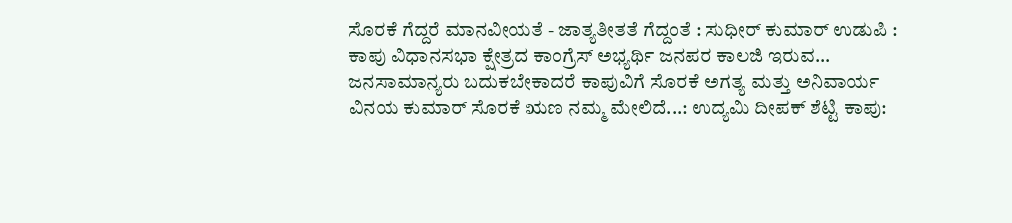ಸೊರಕೆ ಗೆದ್ದರೆ ಮಾನವೀಯತೆ - ಜಾತ್ಯತೀತತೆ ಗೆದ್ದಂತೆ : ಸುಧೀರ್ ಕುಮಾರ್ ಉಡುಪಿ : ಕಾಪು ವಿಧಾನಸಭಾ ಕ್ಷೇತ್ರದ ಕಾಂಗ್ರೆಸ್ ಅಭ್ಯರ್ಥಿ ಜನಪರ ಕಾಲಜಿ ಇರುವ…
ಜನಸಾಮಾನ್ಯರು ಬದುಕಬೇಕಾದರೆ ಕಾಪುವಿಗೆ ಸೊರಕೆ ಅಗತ್ಯ ಮತ್ತು ಅನಿವಾರ್ಯ ವಿನಯ ಕುಮಾರ್ ಸೊರಕೆ ಋಣ ನಮ್ಮ ಮೇಲಿದೆ...: ಉದ್ಯಮಿ ದೀಪಕ್ ಶೆಟ್ಟಿ ಕಾಪು: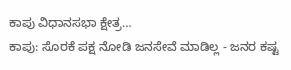ಕಾಪು ವಿಧಾನಸಭಾ ಕ್ಷೇತ್ರ…
ಕಾಪು: ಸೊರಕೆ ಪಕ್ಷ ನೋಡಿ ಜನಸೇವೆ ಮಾಡಿಲ್ಲ - ಜನರ ಕಷ್ಟ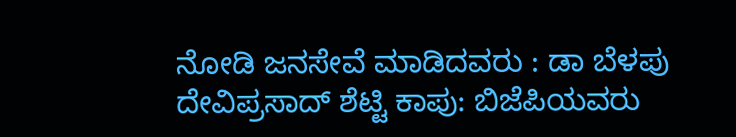ನೋಡಿ ಜನಸೇವೆ ಮಾಡಿದವರು : ಡಾ ಬೆಳಪು ದೇವಿಪ್ರಸಾದ್ ಶೆಟ್ಟಿ ಕಾಪು: ಬಿಜೆಪಿಯವರು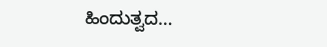ಹಿಂದುತ್ವದ…